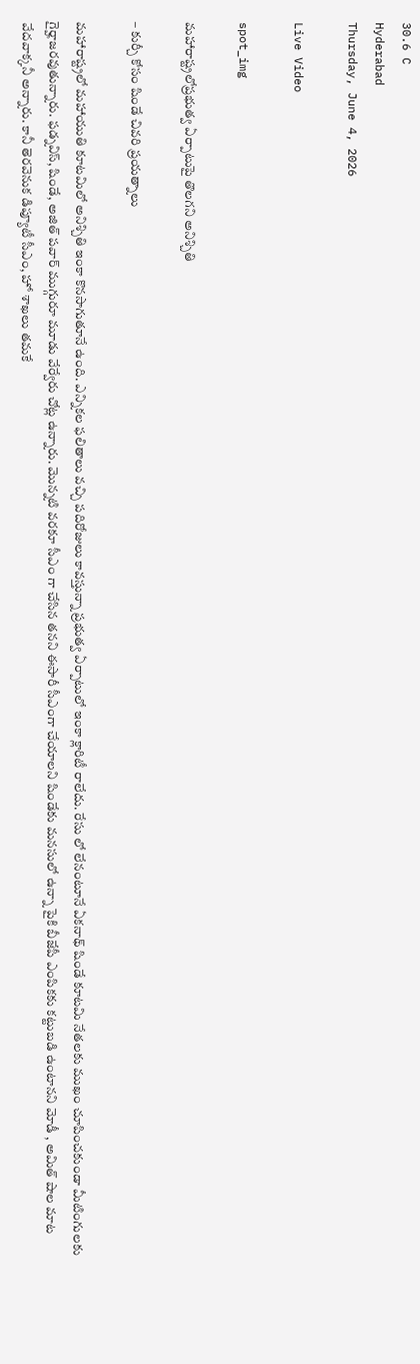30.6 C
Hyderabad
Thursday, June 4, 2026

Live Video

spot_img

మహారాష్ట్రలోప్రభుత్వ ఏర్పాటుపై తొలగని అనిశ్చితి

– కుర్చీ కోసం షిండే చివరి ప్రయత్నాలు

మహారాష్ట్రలో మహాయుతి కూటమిలో అనిశ్చితి ఇంకా కొనసాగుతూనే ఉంది. ఎన్నికల ఫలితాలు వచ్చి పదిరోజులు కావస్తున్నా ప్రభుత్వ ఏర్పాటులో ఇంకా క్లారిటీ రాలేదు. రేసు లో లేనంటూనే ఏకనాథ్ షిండే కూటమి నేతలకు ముఖం చూపించకుండా మీటింగులకు గైర్హాజరవుతున్నారు. ఫడ్నవిస్, షిండే, అజిత్ పవార్ ముగ్గురూ మూడు వేర్వేరు చోట్ల ఉన్నారు. మొన్నటి వరకూ సీఎం గా చేసిన తనని ఈసారీ సీఎంగా చేయాలని షిండేకు మనసులో ఉన్నా పైకి బీజేపీ ఎంపికకు కట్టుబడి ఉంటానని మోడీ , అమిత్ షాల మాట వేదవాక్కనీ అన్నారు. కానీ తెరవెనుక డిప్యూటీ సీఎం, హో శాఖలు తమకే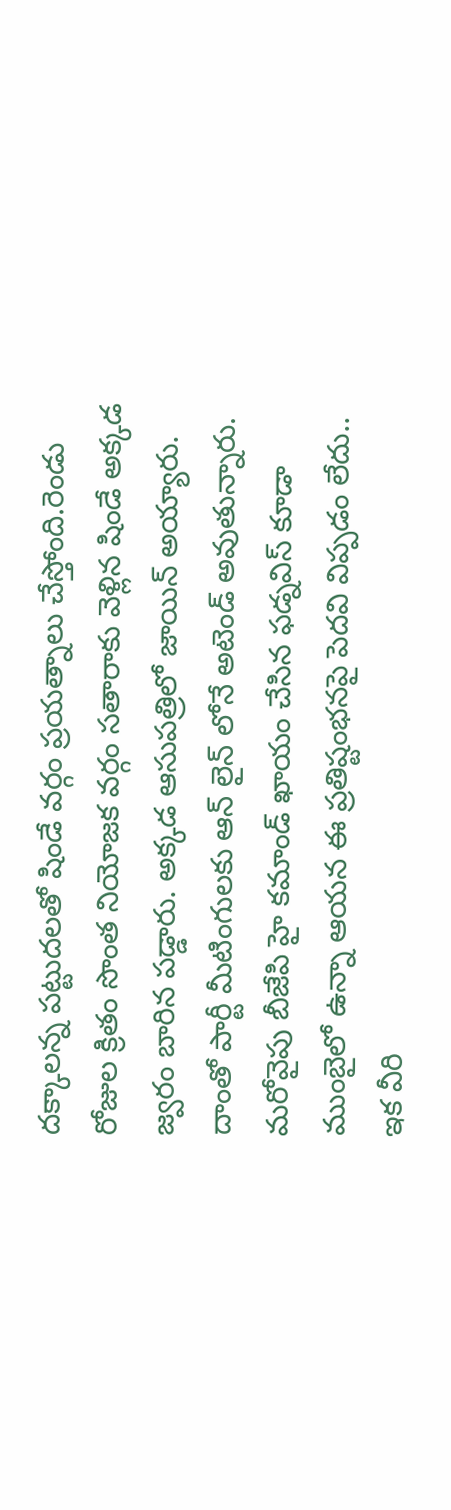దక్కాలన్న పట్టుదలతో షిండే వర్గం ప్రయత్నాలు చేస్తోంది.రెండు రోజుల క్రితం సొంత నియోజక వర్గం సతారాకు వెళ్లిన షిండే అక్కడ జ్వరం బారిన పడ్డారు. అక్కడ ఆసుపత్రిలో జాయిన్ అయ్యారు. దాంతో పార్టీ మీటింగులకు ఆన్ లైన్ లోనే అటెండ్ అవుతున్నారు. మరోవైపు బీజేపి హై కమాండ్ ఖాయం చేసిన ఫడ్నవిస్ కూడా ముంబైలో ఉన్నా ఆయన ఈ ప్రతిష్టంభనపై పెదవి విప్పడం లేదు.. ఇక వీరి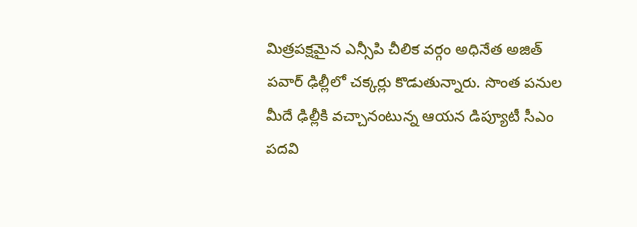మిత్రపక్షమైన ఎన్సీపి చీలిక వర్గం అధినేత అజిత్ పవార్ ఢిల్లీలో చక్కర్లు కొడుతున్నారు. సొంత పనుల మీదే ఢిల్లీకి వచ్చానంటున్న ఆయన డిప్యూటీ సీఎం పదవి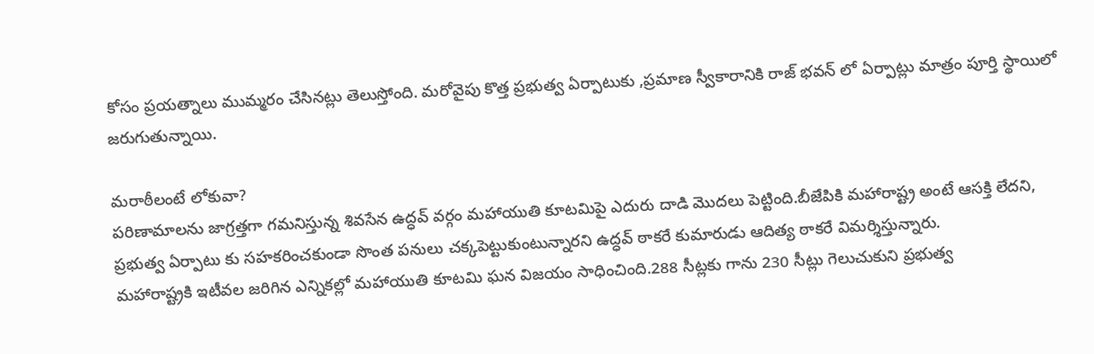కోసం ప్రయత్నాలు ముమ్మరం చేసినట్లు తెలుస్తోంది. మరోవైపు కొత్త ప్రభుత్వ ఏర్పాటుకు ,ప్రమాణ స్వీకారానికి రాజ్ భవన్ లో ఏర్పాట్లు మాత్రం పూర్తి స్థాయిలో జరుగుతున్నాయి.

మరాఠీలంటే లోకువా?
పరిణామాలను జాగ్రత్తగా గమనిస్తున్న శివసేన ఉద్ధవ్ వర్గం మహాయుతి కూటమిపై ఎదురు దాడి మొదలు పెట్టింది.బీజేపికి మహారాష్ట్ర అంటే ఆసక్తి లేదని, ప్రభుత్వ ఏర్పాటు కు సహకరించకుండా సొంత పనులు చక్కపెట్టుకుంటున్నారని ఉద్ధవ్ ఠాకరే కుమారుడు ఆదిత్య ఠాకరే విమర్శిస్తున్నారు.
మహారాష్ట్రకి ఇటీవల జరిగిన ఎన్నికల్లో మహాయుతి కూటమి ఘన విజయం సాధించింది.288 సీట్లకు గాను 230 సీట్లు గెలుచుకుని ప్రభుత్వ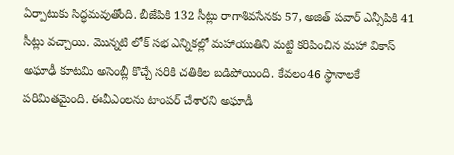ఏర్పాటుకు సిద్ధమవుతోంది. బీజేపికి 132 సీట్లు రాగాశివసేనకు 57, అజిత్ పవార్ ఎన్సీపికి 41 సీట్లు వచ్చాయి. మొన్నటి లోక్ సభ ఎన్నికల్లో మహాయుతిని మట్టి కరిపించిన మహా వికాస్ అఘాఢీ కూటమి అసెంబ్లీ కొచ్చే సరికి చతికిల బడిపోయింది. కేవలం46 స్థానాలకే పరిమితమైంది. ఈవీఎంలను టాంపర్ చేశారని అఘాడీ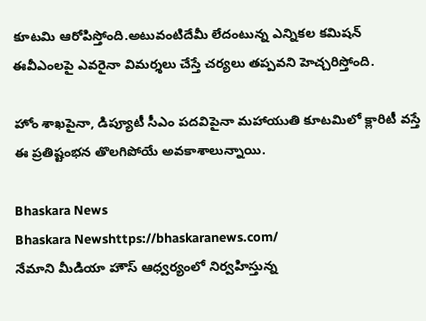కూటమి ఆరోపిస్తోంది.అటువంటిదేమీ లేదంటున్న ఎన్నికల కమిషన్ ఈవీఎంలపై ఎవరైనా విమర్శలు చేస్తే చర్యలు తప్పవని హెచ్చరిస్తోంది.

హోం శాఖపైనా, డిప్యూటీ సీఎం పదవిపైనా మహాయుతి కూటమిలో క్లారిటీ వస్తే ఈ ప్రతిష్టంభన తొలగిపోయే అవకాశాలున్నాయి.

Bhaskara News
Bhaskara Newshttps://bhaskaranews.com/
నేమాని మీడియా హౌస్ ఆధ్వర్యంలో నిర్వహిస్తున్న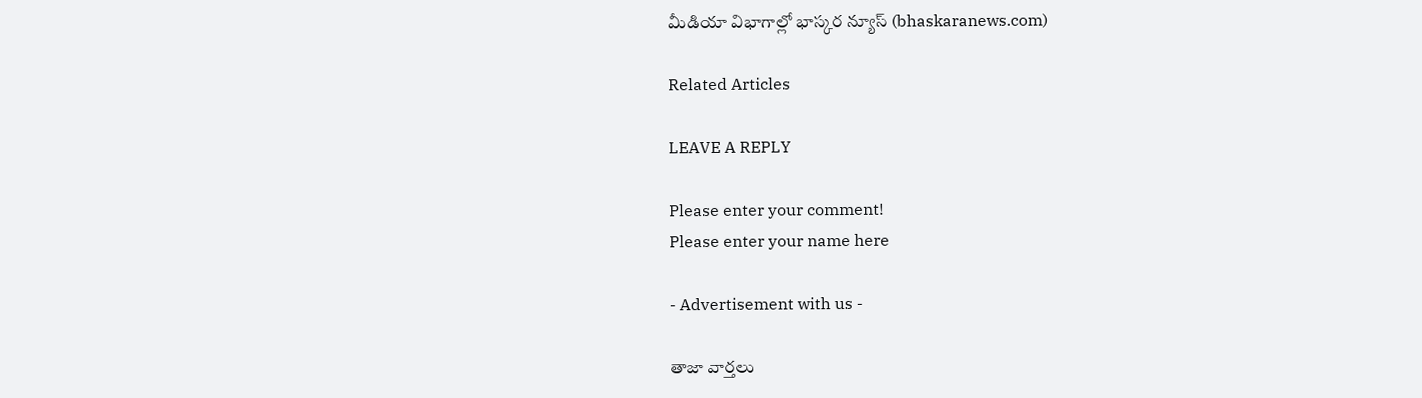మీడియా విభాగాల్లో భాస్కర న్యూస్ (bhaskaranews.com)

Related Articles

LEAVE A REPLY

Please enter your comment!
Please enter your name here

- Advertisement with us -

తాజా వార్తలు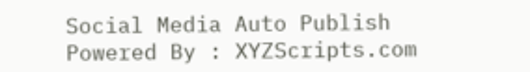Social Media Auto Publish Powered By : XYZScripts.com